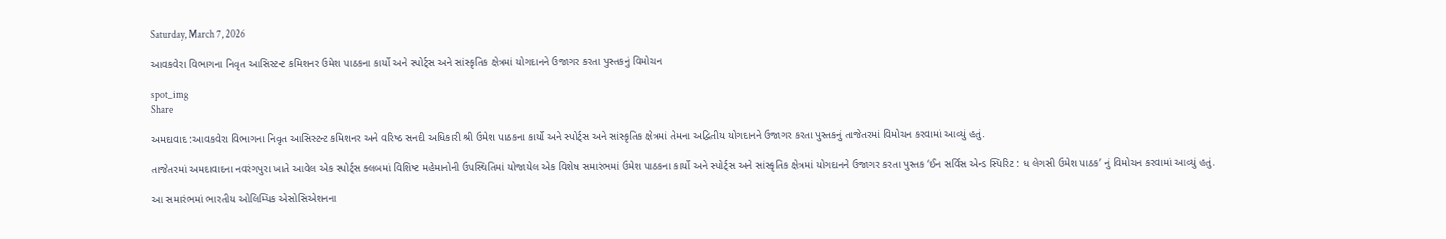Saturday, March 7, 2026

આવકવેરા વિભાગના નિવૃત આસિસ્ટન્ટ કમિશનર ઉમેશ પાઠકના કાર્યો અને સ્પોર્ટ્સ અને સાંસ્કૃતિક ક્ષેત્રમાં યોગદાનને ઉજાગર કરતા પુસ્તકનું વિમોચન

spot_img
Share

અમદાવાદ :આવકવેરા વિભાગના નિવૃત આસિસ્ટન્ટ કમિશનર અને વરિષ્ઠ સનદી અધિકારી શ્રી ઉમેશ પાઠકના કાર્યો અને સ્પોર્ટ્સ અને સાંસ્કૃતિક ક્ષેત્રમાં તેમના અદ્વિતીય યોગદાનને ઉજાગર કરતા પુસ્તકનું તાજેતરમાં વિમોચન કરવામાં આવ્યું હતું.

તાજેતરમાં અમદાવાદના નવરંગપુરા ખાતે આવેલ એક સ્પોર્ટ્સ ક્લબમાં વિશિષ્ટ મહેમાનોની ઉપસ્થિતિમાં યોજાયેલ એક વિશેષ સમારંભમાં ઉમેશ પાઠકના કાર્યો અને સ્પોર્ટ્સ અને સાંસ્કૃતિક ક્ષેત્રમાં યોગદાનને ઉજાગર કરતા પુસ્તક ‘ઈન સર્વિસ એન્ડ સ્પિરિટ : ધ લેગસી ઉમેશ પાઠક’ નું વિમોચન કરવામાં આવ્યું હતું.

આ સમારંભમાં ભારતીય ઓલિમ્પિક એસોસિએશનના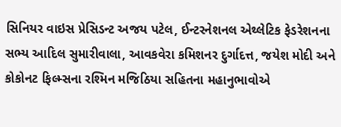સિનિયર વાઇસ પ્રેસિડન્ટ અજય પટેલ, ઈન્ટરનેશનલ એથ્લેટિક ફેડરેશનના સભ્ય આદિલ સુમારીવાલા, આવકવેરા કમિશનર દુર્ગાદત્ત, જયેશ મોદી અને કોકોનટ ફિલ્મ્સના રશ્મિન મજિઠિયા સહિતના મહાનુભાવોએ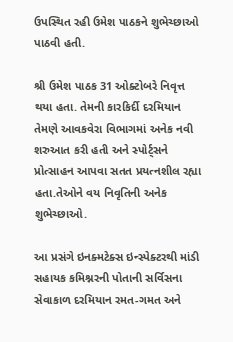ઉપસ્થિત રહી ઉમેશ પાઠકને શુભેચ્છાઓ પાઠવી હતી.

શ્રી ઉમેશ પાઠક 31 ઓક્ટોબરે નિવૃત્ત થયા હતા. તેમની કારકિર્દી દરમિયાન તેમણે આવકવેરા વિભાગમાં અનેક નવી શરુઆત કરી હતી અને સ્પોર્ટ્સને પ્રોત્સાહન આપવા સતત પ્રયત્નશીલ રહ્યા હતા.તેઓને વય નિવૃતિની અનેક શુભેચ્છાઓ.

આ પ્રસંગે ઇનક્મટેક્સ ઇન્સ્પેક્ટરથી માંડી સહાયક કમિશ્નરની પોતાની સર્વિસના સેવાકાળ દરમિયાન રમત-ગમત અને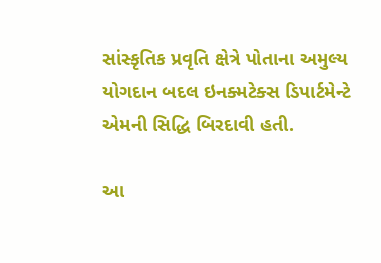સાંસ્કૃતિક પ્રવૃતિ ક્ષેત્રે પોતાના અમુલ્ય યોગદાન બદલ ઇનક્મટેક્સ ડિપાર્ટમેન્ટે એમની સિદ્ધિ બિરદાવી હતી.

આ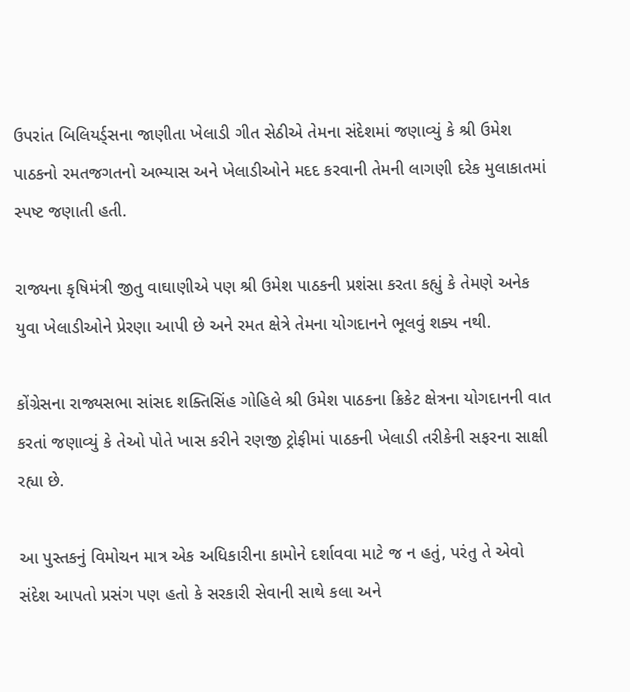ઉપરાંત બિલિયર્ડ્સના જાણીતા ખેલાડી ગીત સેઠીએ તેમના સંદેશમાં જણાવ્યું કે શ્રી ઉમેશ પાઠકનો રમતજગતનો અભ્યાસ અને ખેલાડીઓને મદદ કરવાની તેમની લાગણી દરેક મુલાકાતમાં સ્પષ્ટ જણાતી હતી.

રાજ્યના કૃષિમંત્રી જીતુ વાઘાણીએ પણ શ્રી ઉમેશ પાઠકની પ્રશંસા કરતા કહ્યું કે તેમણે અનેક યુવા ખેલાડીઓને પ્રેરણા આપી છે અને રમત ક્ષેત્રે તેમના યોગદાનને ભૂલવું શક્ય નથી.

કોંગ્રેસના રાજ્યસભા સાંસદ શક્તિસિંહ ગોહિલે શ્રી ઉમેશ પાઠકના ક્રિકેટ ક્ષેત્રના યોગદાનની વાત કરતાં જણાવ્યું કે તેઓ પોતે ખાસ કરીને રણજી ટ્રોફીમાં પાઠકની ખેલાડી તરીકેની સફરના સાક્ષી રહ્યા છે.

આ પુસ્તકનું વિમોચન માત્ર એક અધિકારીના કામોને દર્શાવવા માટે જ ન હતું, પરંતુ તે એવો સંદેશ આપતો પ્રસંગ પણ હતો કે સરકારી સેવાની સાથે કલા અને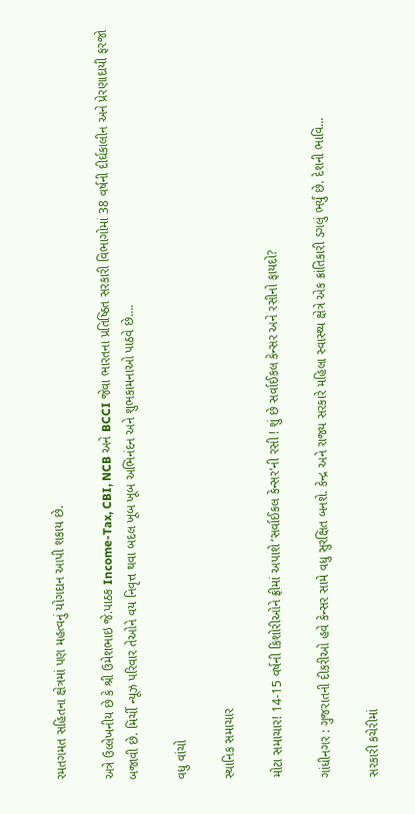રમતગમત સહિતના ક્ષેત્રમાં પણ મહત્વનું યોગદાન આપી શકાય છે.

અત્રે ઉલ્લેખનીય છે કે શ્રી ઉમેશભાઇ જે.પાઠક Income-Tax, CBI, NCB અને BCCI જેવા ભારતના પ્રતિષ્ઠિત સરકારી વિભાગોમાં 38 વર્ષની દીર્ઘકાલીન અને પ્રેરણાદાયી ફરજો બજાવી છે. મિર્ચી ન્યૂઝ પરિવાર તેઓને વય નિવૃત્ત થવા બદલ ખૂબ ખૂબ અભિનંદન અને શુભકામનાઓ પાઠવે છે….

વધુ વાંચો

સ્થાનિક સમાચાર

મોટા સમાચાર! 14-15 વર્ષની કિશોરીઓને ફ્રીમાં અપાશે ‘સર્વાઈકલ કેન્સર’ની રસી ! શું છે સર્વાઈકલ કેન્સર અને રસીનો ફાયદો?

ગાંધીનગર : ગુજરાતની દીકરીઓ હવે કેન્સર સામે વધુ સુરક્ષિત બનશે. કેન્દ્ર અને રાજ્ય સરકારે મહિલા સ્વાસ્થ્ય ક્ષેત્રે એક ક્રાંતિકારી ડગલું ભર્યું છે. દેશની ભાવિ...

સરકારી કચેરીમાં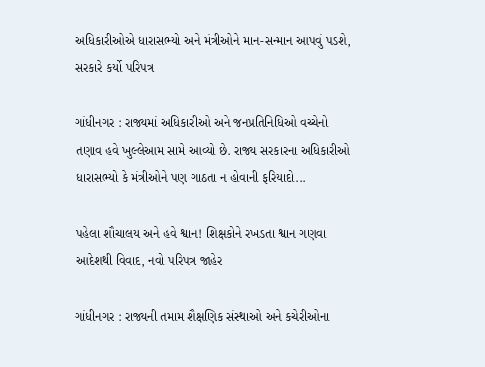અધિકારીઓએ ધારાસભ્યો અને મંત્રીઓને માન-સન્માન આપવું પડશે, સરકારે કર્યો પરિપત્ર

ગાંધીનગર : રાજ્યમાં અધિકારીઓ અને જનપ્રતિનિધિઓ વચ્ચેનો તણાવ હવે ખુલ્લેઆમ સામે આવ્યો છે. રાજ્ય સરકારના અધિકારીઓ ધારાસભ્યો કે મંત્રીઓને પણ ગાઠતા ન હોવાની ફરિયાદો...

પહેલા શૌચાલય અને હવે શ્વાન! શિક્ષકોને રખડતા શ્વાન ગણવા આદેશથી વિવાદ, નવો પરિપત્ર જાહેર

ગાંધીનગર : રાજ્યની તમામ શૈક્ષણિક સંસ્થાઓ અને કચેરીઓના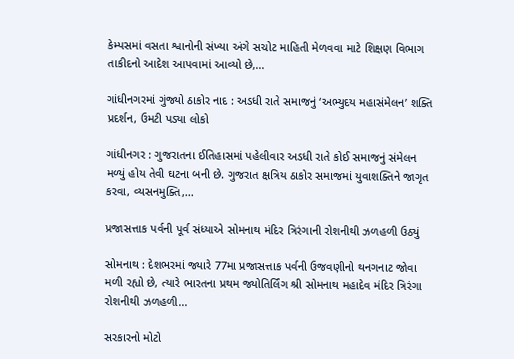કેમ્પસમાં વસતા શ્વાનોની સંખ્યા અંગે સચોટ માહિતી મેળવવા માટે શિક્ષણ વિભાગ તાકીદનો આદેશ આપવામાં આવ્યો છે,...

ગાંધીનગરમાં ગુંજ્યો ઠાકોર નાદ : અડધી રાતે સમાજનું ‘અભ્યુદય મહાસંમેલન’ શક્તિ પ્રદર્શન, ઉમટી પડ્યા લોકો

ગાંધીનગર : ગુજરાતના ઈતિહાસમાં પહેલીવાર અડધી રાતે કોઈ સમાજનું સંમેલન મળ્યું હોય તેવી ઘટના બની છે. ગુજરાત ક્ષત્રિય ઠાકોર સમાજમાં યુવાશક્તિને જાગૃત કરવા, વ્યસનમુક્તિ,...

પ્રજાસત્તાક પર્વની પૂર્વ સંધ્યાએ સોમનાથ મંદિર ત્રિરંગાની રોશનીથી ઝળહળી ઉઠ્યું

સોમનાથ : દેશભરમાં જ્યારે 77મા પ્રજાસત્તાક પર્વની ઉજવણીનો થનગનાટ જોવા મળી રહ્યો છે, ત્યારે ભારતના પ્રથમ જ્યોતિર્લિંગ શ્રી સોમનાથ મહાદેવ મંદિર ત્રિરંગા રોશનીથી ઝળહળી...

સરકારનો મોટો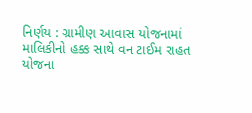નિર્ણય : ગ્રામીણ આવાસ યોજનામાં માલિકીનો હક્ક સાથે વન ટાઈમ રાહત યોજના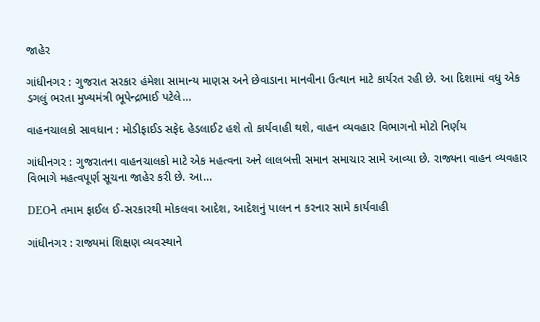જાહેર

ગાંધીનગર : ગુજરાત સરકાર હંમેશા સામાન્ય માણસ અને છેવાડાના માનવીના ઉત્થાન માટે કાર્યરત રહી છે. આ દિશામાં વધુ એક ડગલું ભરતા મુખ્યમંત્રી ભૂપેન્દ્રભાઈ પટેલે...

વાહનચાલકો સાવધાન : મોડીફાઈડ સફેદ હેડલાઈટ હશે તો કાર્યવાહી થશે, વાહન વ્યવહાર વિભાગનો મોટો નિર્ણય

ગાંધીનગર : ગુજરાતના વાહનચાલકો માટે એક મહત્વના અને લાલબત્તી સમાન સમાચાર સામે આવ્યા છે. રાજ્યના વાહન વ્યવહાર વિભાગે મહત્વપૂર્ણ સૂચના જાહેર કરી છે. આ...

DEOને તમામ ફાઈલ ઈ-સરકારથી મોકલવા આદેશ, આદેશનું પાલન ન કરનાર સામે કાર્યવાહી

ગાંધીનગર : રાજ્યમાં શિક્ષણ વ્યવસ્થાને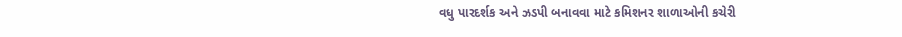વધુ પારદર્શક અને ઝડપી બનાવવા માટે કમિશનર શાળાઓની કચેરી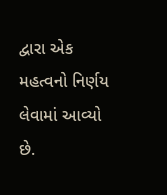દ્વારા એક મહત્વનો નિર્ણય લેવામાં આવ્યો છે.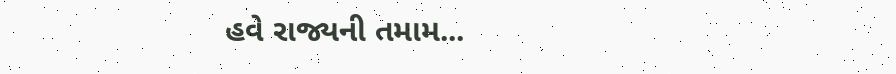હવે રાજ્યની તમામ...